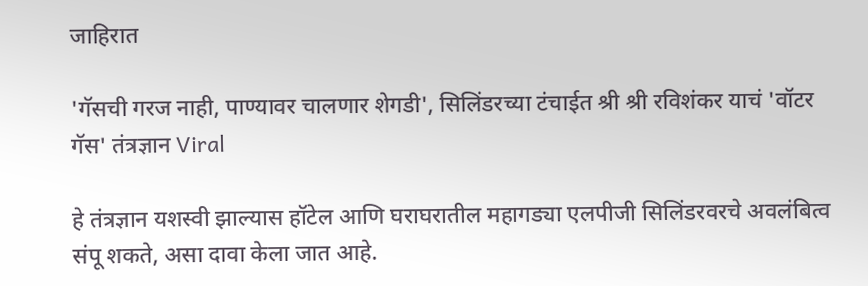जाहिरात

'गॅसची गरज नाही, पाण्यावर चालणार शेगडी', सिलिंडरच्या टंचाईत श्री श्री रविशंकर याचं 'वॉटर गॅस' तंत्रज्ञान Viral

हे तंत्रज्ञान यशस्वी झाल्यास हॉटेल आणि घराघरातील महागड्या एलपीजी सिलिंडरवरचे अवलंबित्व संपू शकते, असा दावा केला जात आहे.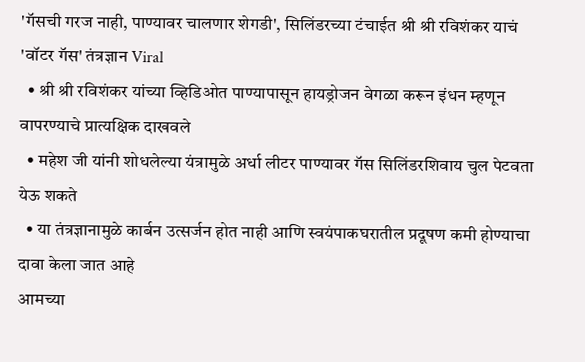'गॅसची गरज नाही, पाण्यावर चालणार शेगडी', सिलिंडरच्या टंचाईत श्री श्री रविशंकर याचं 'वॉटर गॅस' तंत्रज्ञान Viral
  • श्री श्री रविशंकर यांच्या व्हिडिओत पाण्यापासून हायड्रोजन वेगळा करून इंधन म्हणून वापरण्याचे प्रात्यक्षिक दाखवले
  • महेश जी यांनी शोधलेल्या यंत्रामुळे अर्धा लीटर पाण्यावर गॅस सिलिंडरशिवाय चुल पेटवता येऊ शकते
  • या तंत्रज्ञानामुळे कार्बन उत्सर्जन होत नाही आणि स्वयंपाकघरातील प्रदूषण कमी होण्याचा दावा केला जात आहे
आमच्या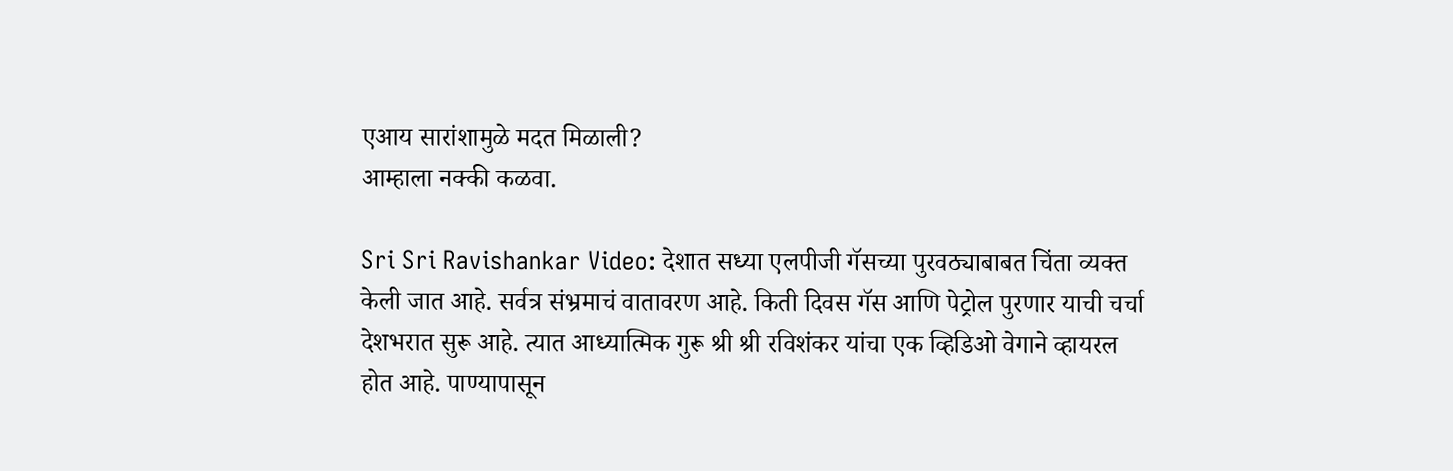एआय सारांशामुळे मदत मिळाली?
आम्हाला नक्की कळवा.

Sri Sri Ravishankar Video: देशात सध्या एलपीजी गॅसच्या पुरवठ्याबाबत चिंता व्यक्त केली जात आहे. सर्वत्र संभ्रमाचं वातावरण आहे. किती दिवस गॅस आणि पेट्रोल पुरणार याची चर्चा देशभरात सुरू आहे. त्यात आध्यात्मिक गुरू श्री श्री रविशंकर यांचा एक व्हिडिओ वेगाने व्हायरल होत आहे. पाण्यापासून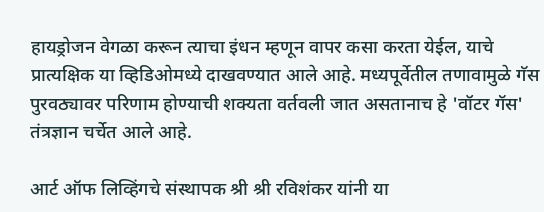हायड्रोजन वेगळा करून त्याचा इंधन म्हणून वापर कसा करता येईल, याचे प्रात्यक्षिक या व्हिडिओमध्ये दाखवण्यात आले आहे. मध्यपूर्वेतील तणावामुळे गॅस पुरवठ्यावर परिणाम होण्याची शक्यता वर्तवली जात असतानाच हे 'वॉटर गॅस' तंत्रज्ञान चर्चेत आले आहे.

आर्ट ऑफ लिव्हिंगचे संस्थापक श्री श्री रविशंकर यांनी या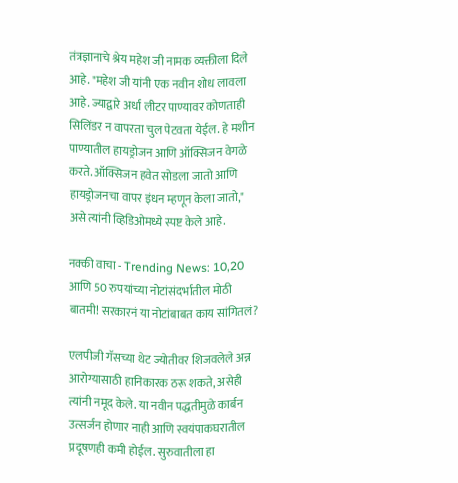तंत्रज्ञानाचे श्रेय महेश जी नामक व्यक्तीला दिले आहे. "महेश जी यांनी एक नवीन शोध लावला आहे. ज्याद्वारे अर्धा लीटर पाण्यावर कोणताही सिलिंडर न वापरता चुल पेटवता येईल. हे मशीन पाण्यातील हायड्रोजन आणि ऑक्सिजन वेगळे करते. ऑक्सिजन हवेत सोडला जातो आणि हायड्रोजनचा वापर इंधन म्हणून केला जातो," असे त्यांनी व्हिडिओमध्ये स्पष्ट केले आहे.

नक्की वाचा - Trending News: 10,20 आणि 50 रुपयांच्या नोटांसंदर्भातील मोठी बातमी! सरकारनं या नोटांबाबत काय सांगितलं?

एलपीजी गॅसच्या थेट ज्योतीवर शिजवलेले अन्न आरोग्यासाठी हानिकारक ठरू शकते, असेही त्यांनी नमूद केले. या नवीन पद्धतीमुळे कार्बन उत्सर्जन होणार नाही आणि स्वयंपाकघरातील प्रदूषणही कमी होईल. सुरुवातीला हा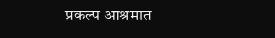प्रकल्प आश्रमात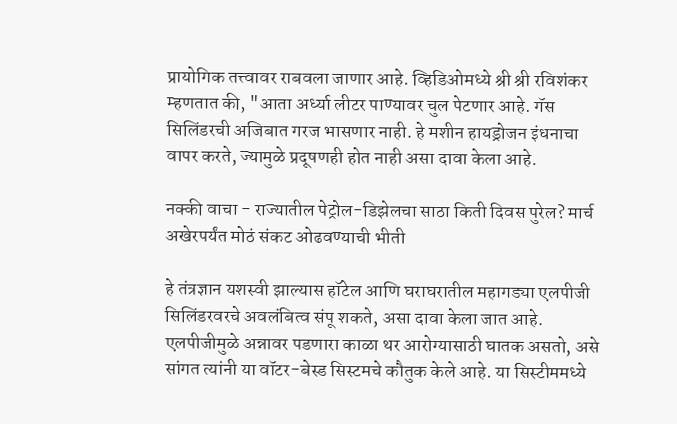प्रायोगिक तत्त्वावर राबवला जाणार आहे. व्हिडिओमध्ये श्री श्री रविशंकर म्हणतात की, "आता अर्ध्या लीटर पाण्यावर चुल पेटणार आहे. गॅस सिलिंडरची अजिबात गरज भासणार नाही. हे मशीन हायड्रोजन इंधनाचा वापर करते, ज्यामुळे प्रदूषणही होत नाही असा दावा केला आहे.

नक्की वाचा - राज्यातील पेट्रोल-डिझेलचा साठा किती दिवस पुरेल? मार्च अखेरपर्यंत मोठं संकट ओढवण्याची भीती

हे तंत्रज्ञान यशस्वी झाल्यास हॉटेल आणि घराघरातील महागड्या एलपीजी सिलिंडरवरचे अवलंबित्व संपू शकते, असा दावा केला जात आहे. एलपीजीमुळे अन्नावर पडणारा काळा थर आरोग्यासाठी घातक असतो, असे सांगत त्यांनी या वॉटर-बेस्ड सिस्टमचे कौतुक केले आहे. या सिस्टीममध्ये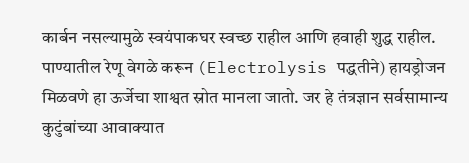कार्बन नसल्यामुळे स्वयंपाकघर स्वच्छ राहील आणि हवाही शुद्ध राहील. पाण्यातील रेणू वेगळे करून (Electrolysis पद्धतीने) हायड्रोजन मिळवणे हा ऊर्जेचा शाश्वत स्रोत मानला जातो. जर हे तंत्रज्ञान सर्वसामान्य कुटुंबांच्या आवाक्यात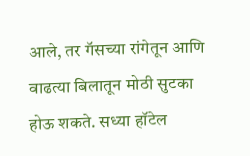आले, तर गॅसच्या रांगेतून आणि वाढत्या बिलातून मोठी सुटका होऊ शकते. सध्या हॉटेल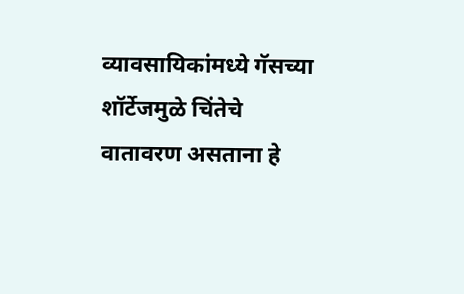व्यावसायिकांमध्ये गॅसच्या शॉर्टेजमुळे चिंतेचे वातावरण असताना हे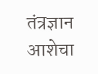तंत्रज्ञान आशेचा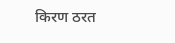किरण ठरत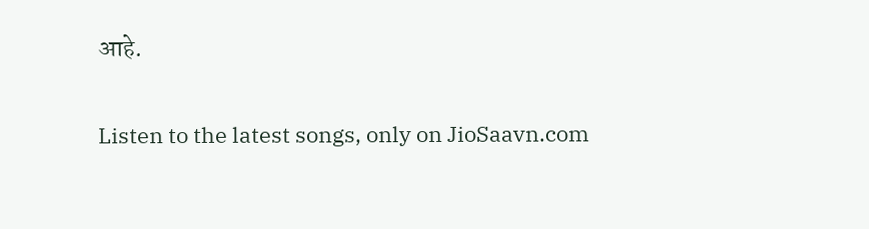आहे.

Listen to the latest songs, only on JioSaavn.com